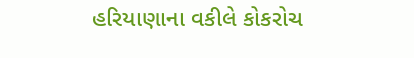હરિયાણાના વકીલે કોકરોચ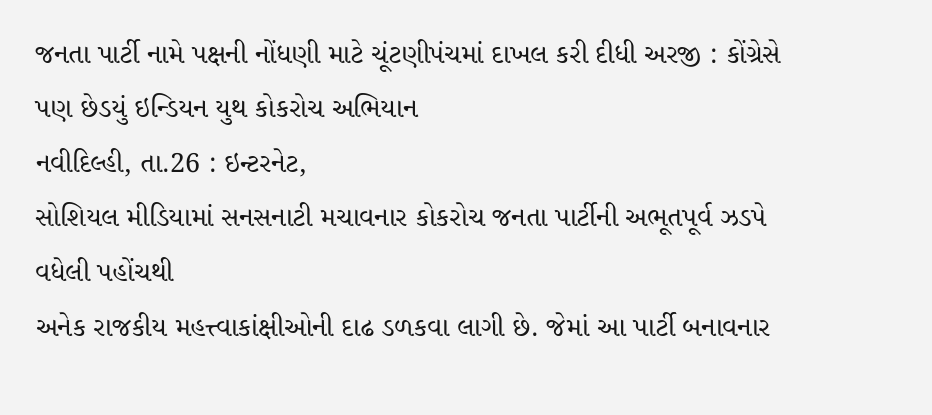જનતા પાર્ટી નામે પક્ષની નોંધણી માટે ચૂંટણીપંચમાં દાખલ કરી દીધી અરજી : કોંગ્રેસે પણ છેડયું ઇન્ડિયન યુથ કોકરોચ અભિયાન
નવીદિલ્હી, તા.26 : ઇન્ટરનેટ,
સોશિયલ મીડિયામાં સનસનાટી મચાવનાર કોકરોચ જનતા પાર્ટીની અભૂતપૂર્વ ઝડપે વધેલી પહોંચથી
અનેક રાજકીય મહત્ત્વાકાંક્ષીઓની દાઢ ડળકવા લાગી છે. જેમાં આ પાર્ટી બનાવનાર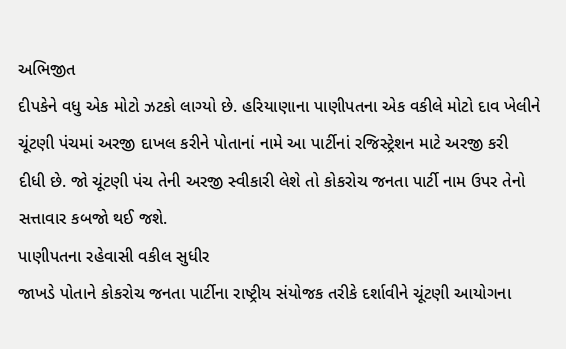અભિજીત
દીપકેને વધુ એક મોટો ઝટકો લાગ્યો છે. હરિયાણાના પાણીપતના એક વકીલે મોટો દાવ ખેલીને
ચૂંટણી પંચમાં અરજી દાખલ કરીને પોતાનાં નામે આ પાર્ટીનાં રજિસ્ટ્રેશન માટે અરજી કરી
દીધી છે. જો ચૂંટણી પંચ તેની અરજી સ્વીકારી લેશે તો કોકરોચ જનતા પાર્ટી નામ ઉપર તેનો
સત્તાવાર કબજો થઈ જશે.
પાણીપતના રહેવાસી વકીલ સુધીર
જાખડે પોતાને કોકરોચ જનતા પાર્ટીના રાષ્ટ્રીય સંયોજક તરીકે દર્શાવીને ચૂંટણી આયોગના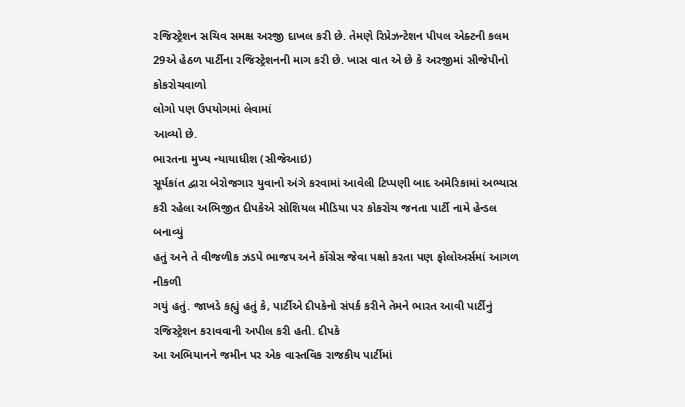રજિસ્ટ્રેશન સચિવ સમક્ષ અરજી દાખલ કરી છે. તેમણે રિપ્રેઝન્ટેશન પીપલ એક્ટની કલમ
29એ હેઠળ પાર્ટીના રજિસ્ટ્રેશનની માગ કરી છે. ખાસ વાત એ છે કે અરજીમાં સીજેપીનો કોકરોચવાળો
લોગો પણ ઉપયોગમાં લેવામાં
આવ્યો છે.
ભારતના મુખ્ય ન્યાયાધીશ (સીજેઆઇ)
સૂર્યકાંત દ્વારા બેરોજગાર યુવાનો અંગે કરવામાં આવેલી ટિપ્પણી બાદ અમેરિકામાં અભ્યાસ
કરી રહેલા અભિજીત દીપકેએ સોશિયલ મીડિયા પર કોકરોચ જનતા પાર્ટી નામે હેન્ડલ બનાવ્યું
હતું અને તે વીજળીક ઝડપે ભાજપ અને કોંગ્રેસ જેવા પક્ષો કરતા પણ ફોલોઅર્સમાં આગળ નીકળી
ગયું હતું. જાખડે કહ્યું હતું કે, પાર્ટીએ દીપકેનો સંપર્ક કરીને તેમને ભારત આવી પાર્ટીનું
રજિસ્ટ્રેશન કરાવવાની અપીલ કરી હતી. દીપકે
આ અભિયાનને જમીન પર એક વાસ્તવિક રાજકીય પાર્ટીમાં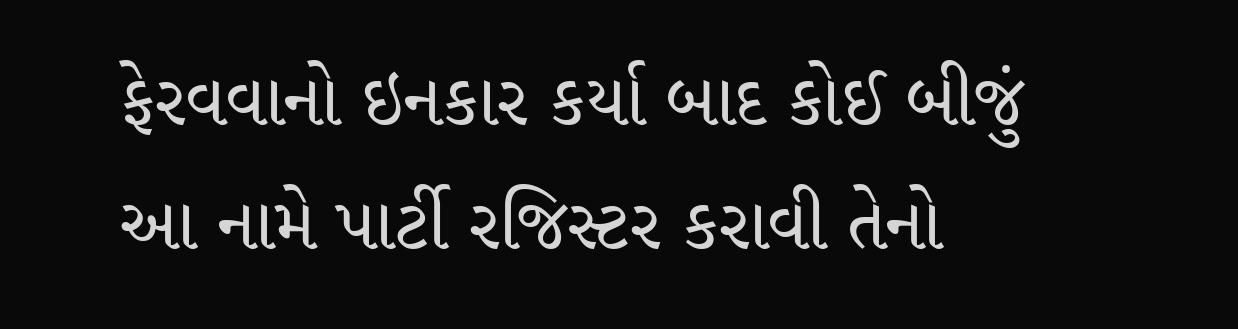ફેરવવાનો ઇનકાર કર્યા બાદ કોઈ બીજું
આ નામે પાર્ટી રજિસ્ટર કરાવી તેનો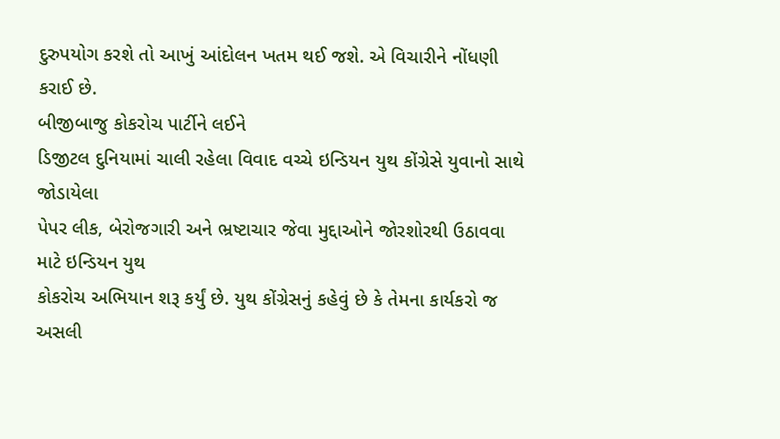દુરુપયોગ કરશે તો આખું આંદોલન ખતમ થઈ જશે. એ વિચારીને નોંધણી કરાઈ છે.
બીજીબાજુ કોકરોચ પાર્ટીને લઈને
ડિજીટલ દુનિયામાં ચાલી રહેલા વિવાદ વચ્ચે ઇન્ડિયન યુથ કોંગ્રેસે યુવાનો સાથે જોડાયેલા
પેપર લીક, બેરોજગારી અને ભ્રષ્ટાચાર જેવા મુદ્દાઓને જોરશોરથી ઉઠાવવા માટે ઇન્ડિયન યુથ
કોકરોચ અભિયાન શરૂ કર્યું છે. યુથ કોંગ્રેસનું કહેવું છે કે તેમના કાર્યકરો જ અસલી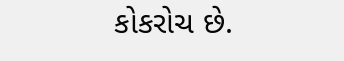કોકરોચ છે.